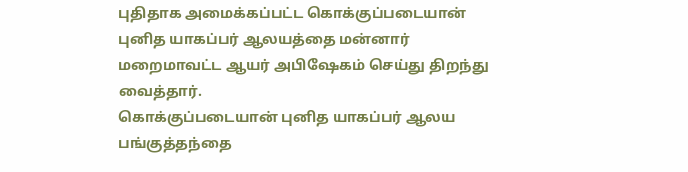புதிதாக அமைக்கப்பட்ட கொக்குப்படையான் புனித யாகப்பர் ஆலயத்தை மன்னார் மறைமாவட்ட ஆயர் அபிஷேகம் செய்து திறந்து வைத்தார்.
கொக்குப்படையான் புனித யாகப்பர் ஆலய பங்குத்தந்தை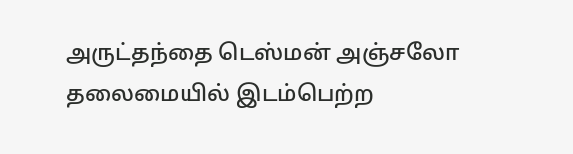அருட்தந்தை டெஸ்மன் அஞ்சலோ தலைமையில் இடம்பெற்ற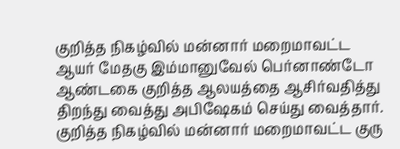குறித்த நிகழ்வில் மன்னார் மறைமாவட்ட ஆயர் மேதகு இம்மானுவேல் பெர்னாண்டோ ஆண்டகை குறித்த ஆலயத்தை ஆசிர்வதித்து திறந்து வைத்து அபிஷேகம் செய்து வைத்தார்.
குறித்த நிகழ்வில் மன்னார் மறைமாவட்ட குரு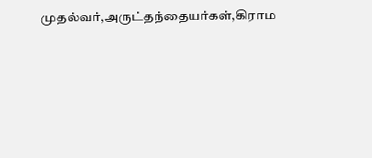முதல்வர்,அருட்தந்தையர்கள்,கிராம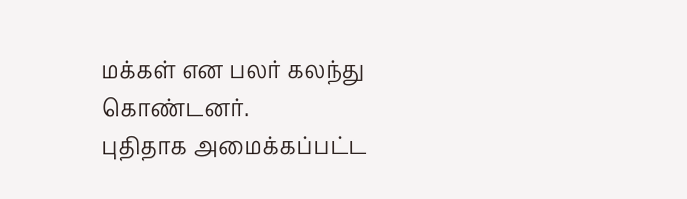மக்கள் என பலர் கலந்து கொண்டனர்.
புதிதாக அமைக்கப்பட்ட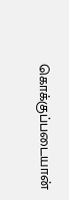கொக்குப்படையான்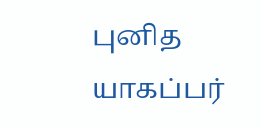புனித யாகப்பர்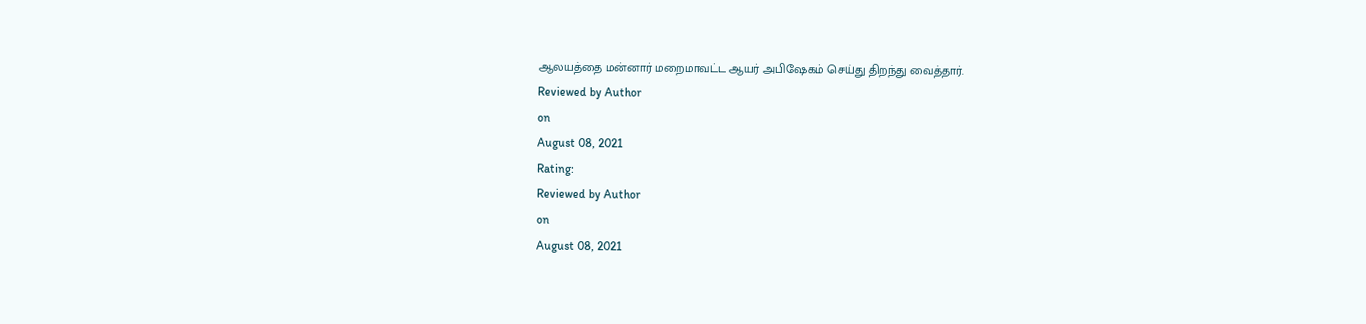ஆலயத்தை மன்னார் மறைமாவட்ட ஆயர் அபிஷேகம் செய்து திறந்து வைத்தார்.
Reviewed by Author
on
August 08, 2021
Rating:
Reviewed by Author
on
August 08, 2021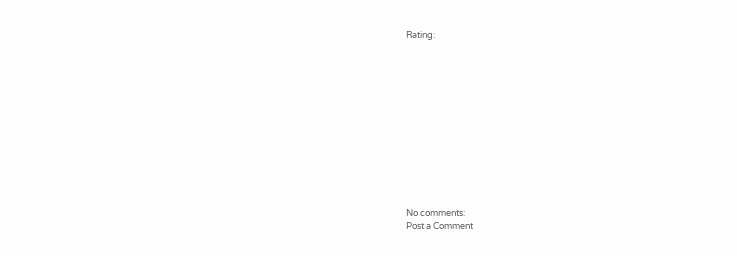Rating:












No comments:
Post a Comment